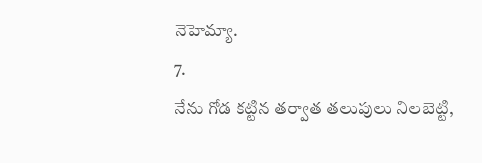నెహెమ్యా.
7.
నేను గోడ కట్టిన తర్వాత తలుపులు నిలబెట్టి,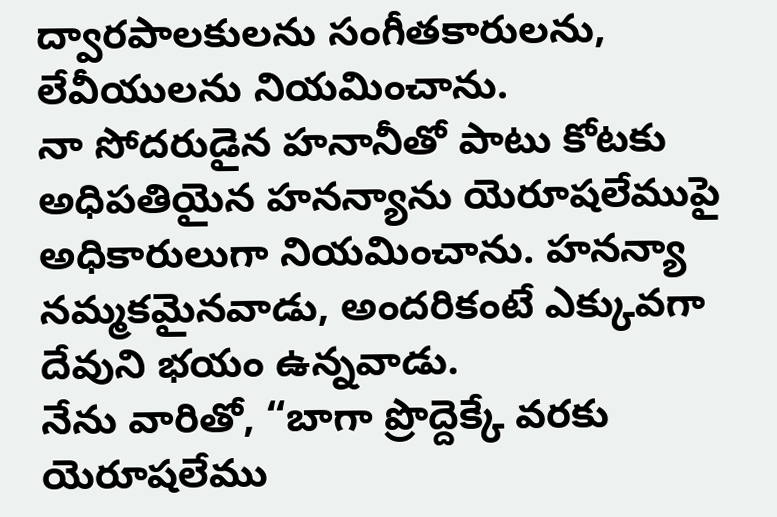ద్వారపాలకులను సంగీతకారులను, లేవీయులను నియమించాను.
నా సోదరుడైన హనానీతో పాటు కోటకు అధిపతియైన హనన్యాను యెరూషలేముపై అధికారులుగా నియమించాను. హనన్యా నమ్మకమైనవాడు, అందరికంటే ఎక్కువగా దేవుని భయం ఉన్నవాడు.
నేను వారితో, “బాగా ప్రొద్దెక్కే వరకు యెరూషలేము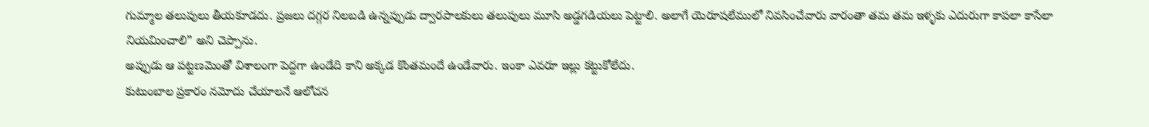గుమ్మాల తలుపులు తీయకూడదు. ప్రజలు దగ్గర నిలబడి ఉన్నప్పుడు ద్వారపాలకులు తలుపులు మూసి అడ్డగడియలు పెట్టాలి. అలాగే యెరూషలేములో నివసించేవారు వారంతా తమ తమ ఇళ్ళకు ఎదురుగా కాపలా కాసేలా నియమించాలి” అని చెప్పాను.
అప్పుడు ఆ పట్టణమెంతో విశాలంగా పెద్దగా ఉండేది కాని అక్కడ కొంతమందే ఉండేవారు. ఇంకా ఎవరూ ఇల్లు కట్టుకోలేదు.
కుటుంబాల ప్రకారం నమోదు చేయాలనే ఆలోచన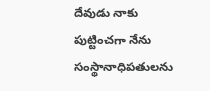దేవుడు నాకు పుట్టించగా నేను సంస్థానాధిపతులను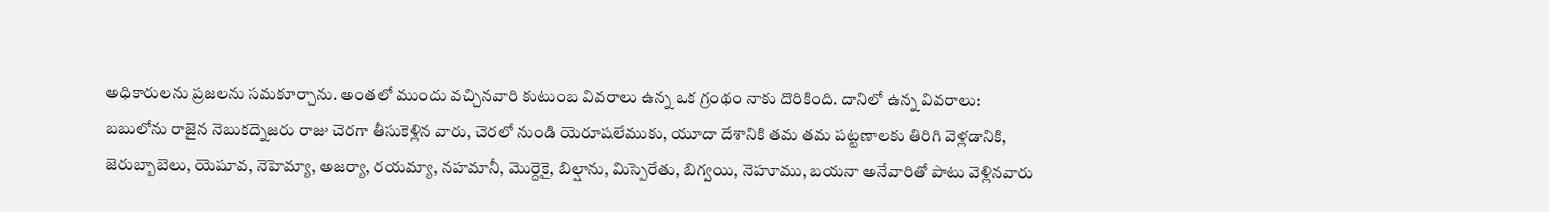అధికారులను ప్రజలను సమకూర్చాను. అంతలో ముందు వచ్చినవారి కుటుంబ వివరాలు ఉన్న ఒక గ్రంథం నాకు దొరికింది. దానిలో ఉన్న వివరాలు:
బబులోను రాజైన నెబుకద్నెజరు రాజు చెరగా తీసుకెళ్లిన వారు, చెరలో నుండి యెరూషలేముకు, యూదా దేశానికి తమ తమ పట్టణాలకు తిరిగి వెళ్లడానికి,
జెరుబ్బాబెలు, యెషూవ, నెహెమ్యా, అజర్యా, రయమ్యా, నహమానీ, మొర్దెకై, బిల్షాను, మిస్పెరేతు, బిగ్వయి, నెహూము, బయనా అనేవారితో పాటు వెళ్లినవారు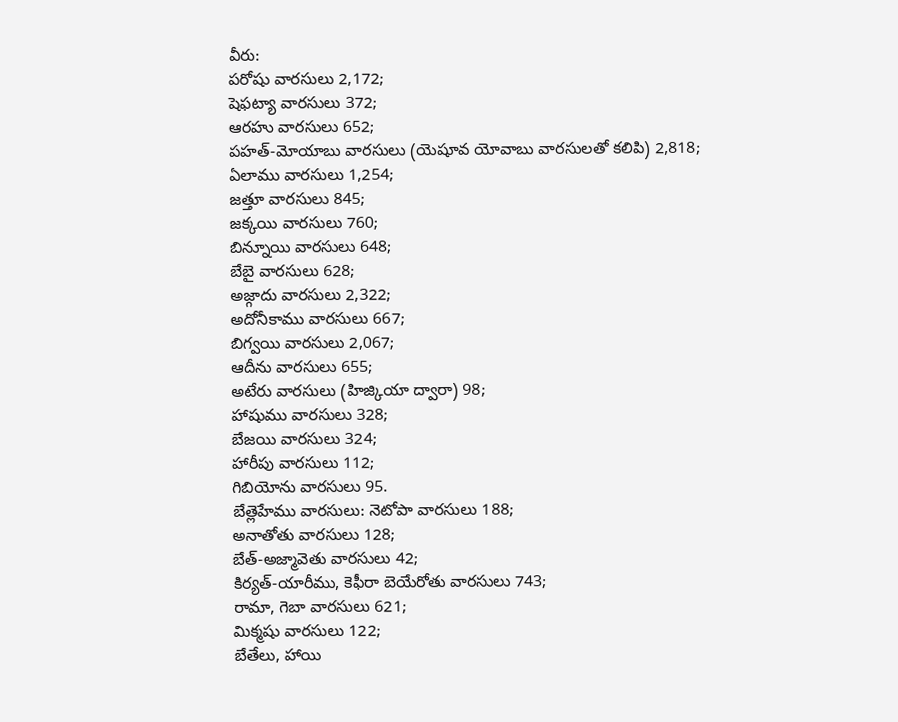వీరు:
పరోషు వారసులు 2,172;
షెఫట్యా వారసులు 372;
ఆరహు వారసులు 652;
పహత్-మోయాబు వారసులు (యెషూవ యోవాబు వారసులతో కలిపి) 2,818;
ఏలాము వారసులు 1,254;
జత్తూ వారసులు 845;
జక్కయి వారసులు 760;
బిన్నూయి వారసులు 648;
బేబై వారసులు 628;
అజ్గాదు వారసులు 2,322;
అదోనీకాము వారసులు 667;
బిగ్వయి వారసులు 2,067;
ఆదీను వారసులు 655;
అటేరు వారసులు (హిజ్కియా ద్వారా) 98;
హాషుము వారసులు 328;
బేజయి వారసులు 324;
హారీపు వారసులు 112;
గిబియోను వారసులు 95.
బేత్లెహేము వారసులు: నెటోపా వారసులు 188;
అనాతోతు వారసులు 128;
బేత్-అజ్మావెతు వారసులు 42;
కిర్యత్-యారీము, కెఫీరా బెయేరోతు వారసులు 743;
రామా, గెబా వారసులు 621;
మిక్మషు వారసులు 122;
బేతేలు, హాయి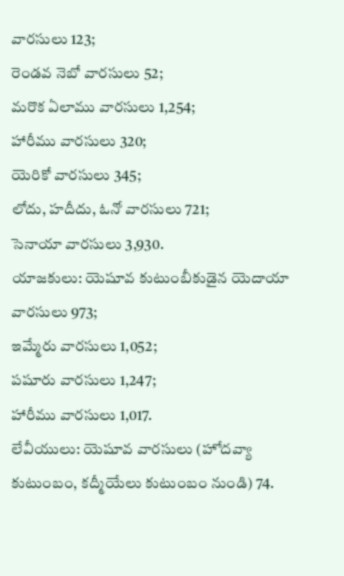వారసులు 123;
రెండవ నెబో వారసులు 52;
మరొక ఏలాము వారసులు 1,254;
హారీము వారసులు 320;
యెరికో వారసులు 345;
లోదు, హదీదు, ఓనో వారసులు 721;
సెనాయా వారసులు 3,930.
యాజకులు: యెషూవ కుటుంబీకుడైన యెదాయా వారసులు 973;
ఇమ్మేరు వారసులు 1,052;
పషూరు వారసులు 1,247;
హారీము వారసులు 1,017.
లేవీయులు: యెషూవ వారసులు (హోదవ్యా కుటుంబం, కద్మీయేలు కుటుంబం నుండి) 74.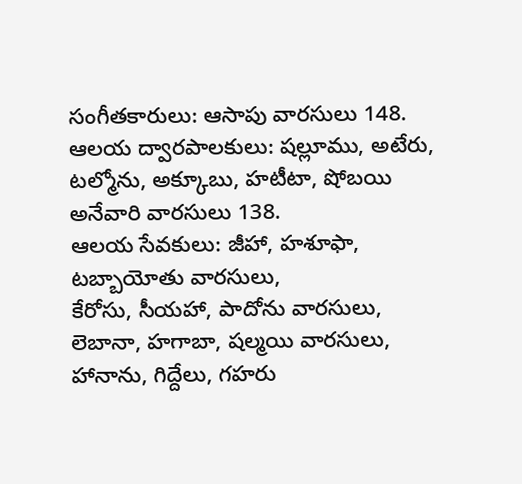సంగీతకారులు: ఆసాపు వారసులు 148.
ఆలయ ద్వారపాలకులు: షల్లూము, అటేరు, టల్మోను, అక్కూబు, హటీటా, షోబయి అనేవారి వారసులు 138.
ఆలయ సేవకులు: జీహా, హశూఫా, టబ్బాయోతు వారసులు,
కేరోసు, సీయహా, పాదోను వారసులు,
లెబానా, హగాబా, షల్మయి వారసులు,
హానాను, గిద్దేలు, గహరు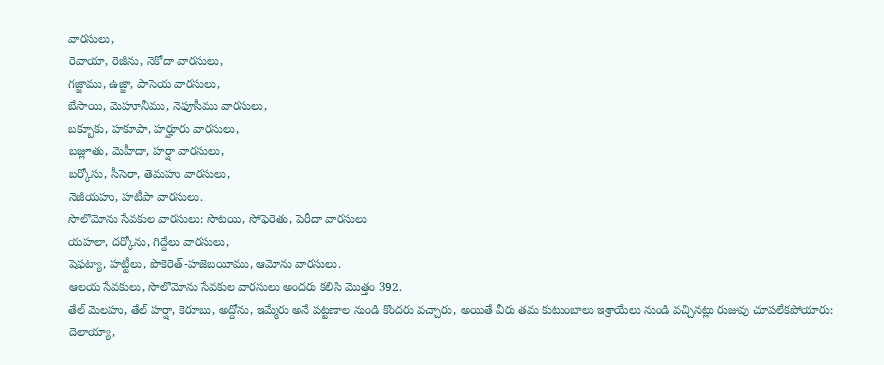వారసులు,
రెవాయా, రెజీను, నెకోదా వారసులు,
గజ్జాము, ఉజ్జా, పాసెయ వారసులు,
బేసాయి, మెహూనీము, నెఫూసీము వారసులు,
బక్బూకు, హకూపా, హర్హూరు వారసులు,
బజ్లూతు, మెహీదా, హర్షా వారసులు,
బర్కోసు, సీసెరా, తెమహు వారసులు,
నెజీయహు, హటీపా వారసులు.
సొలొమోను సేవకుల వారసులు: సొటయి, సోఫెరెతు, పెరీదా వారసులు
యహలా, దర్కోను, గిద్దేలు వారసులు,
షెఫట్యా, హట్టీలు, పొకెరెత్-హజెబయీము, ఆమోను వారసులు.
ఆలయ సేవకులు, సొలొమోను సేవకుల వారసులు అందరు కలిసి మొత్తం 392.
తేల్ మెలహు, తేల్ హర్షా, కెరూబు, అద్దోను, ఇమ్మేరు అనే పట్టణాల నుండి కొందరు వచ్చారు, అయితే వీరు తమ కుటుంబాలు ఇశ్రాయేలు నుండి వచ్చినట్లు రుజువు చూపలేకపోయారు:
దెలాయ్యా,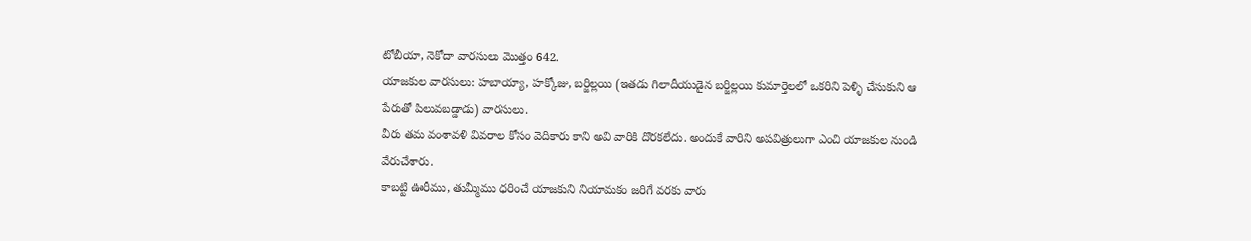టోబీయా, నెకోదా వారసులు మొత్తం 642.
యాజకుల వారసులు: హబాయ్యా, హక్కోజు, బర్జిల్లయి (ఇతడు గిలాదీయుడైన బర్జిల్లయి కుమార్తెలలో ఒకరిని పెళ్ళి చేసుకుని ఆ పేరుతో పిలువబడ్డాడు) వారసులు.
వీరు తమ వంశావళి వివరాల కోసం వెదికారు కాని అవి వారికి దొరకలేదు. అందుకే వారిని అపవిత్రులుగా ఎంచి యాజకుల నుండి వేరుచేశారు.
కాబట్టి ఊరీము, తుమ్మీము ధరించే యాజకుని నియామకం జరిగే వరకు వారు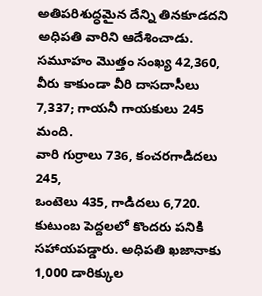అతిపరిశుద్ధమైన దేన్ని తినకూడదని అధిపతి వారిని ఆదేశించాడు.
సమూహం మొత్తం సంఖ్య 42,360,
వీరు కాకుండా వీరి దాసదాసీలు 7,337; గాయనీ గాయకులు 245 మంది.
వారి గుర్రాలు 736, కంచరగాడిదలు 245,
ఒంటెలు 435, గాడిదలు 6,720.
కుటుంబ పెద్దలలో కొందరు పనికి సహాయపడ్డారు. అధిపతి ఖజానాకు 1,000 డారిక్కుల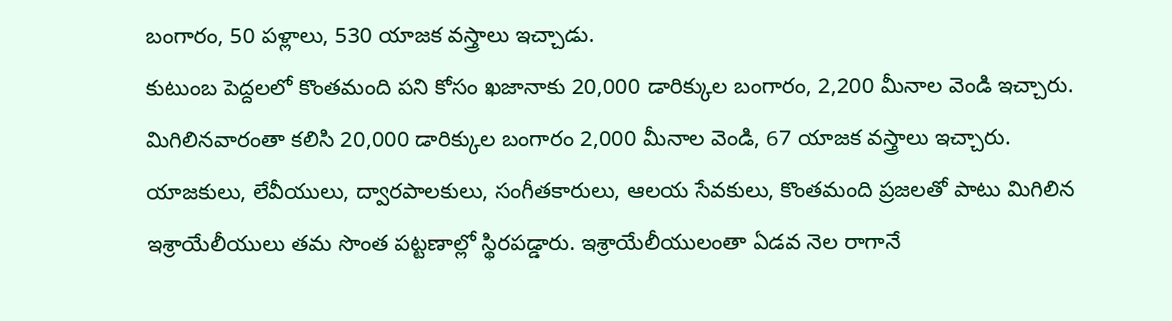బంగారం, 50 పళ్లాలు, 530 యాజక వస్త్రాలు ఇచ్చాడు.
కుటుంబ పెద్దలలో కొంతమంది పని కోసం ఖజానాకు 20,000 డారిక్కుల బంగారం, 2,200 మీనాల వెండి ఇచ్చారు.
మిగిలినవారంతా కలిసి 20,000 డారిక్కుల బంగారం 2,000 మీనాల వెండి, 67 యాజక వస్త్రాలు ఇచ్చారు.
యాజకులు, లేవీయులు, ద్వారపాలకులు, సంగీతకారులు, ఆలయ సేవకులు, కొంతమంది ప్రజలతో పాటు మిగిలిన ఇశ్రాయేలీయులు తమ సొంత పట్టణాల్లో స్థిరపడ్డారు. ఇశ్రాయేలీయులంతా ఏడవ నెల రాగానే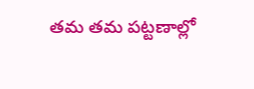తమ తమ పట్టణాల్లో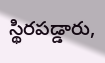స్థిరపడ్డారు,